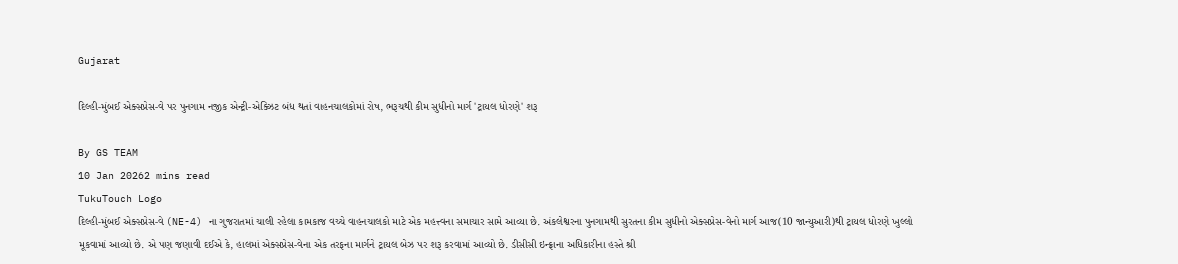Gujarat

દિલ્હી-મુંબઈ એક્સપ્રેસ-વે પર પુનગામ નજીક એન્ટ્રી-એક્ઝિટ બંધ થતાં વાહનચાલકોમાં રોષ, ભરૂચથી કીમ સુધીનો માર્ગ 'ટ્રાયલ ધોરણે' શરૂ

By GS TEAM
10 Jan 20262 mins read
TukuTouch Logo
દિલ્હી-મુંબઈ એક્સપ્રેસ-વે (NE-4) ના ગુજરાતમાં ચાલી રહેલા કામકાજ વચ્ચે વાહનચાલકો માટે એક મહત્ત્વના સમાચાર સામે આવ્યા છે. અંકલેશ્વરના પુનગામથી સુરતના કીમ સુધીનો એક્સપ્રેસ-વેનો માર્ગ આજ(10 જાન્યુઆરી)થી ટ્રાયલ ધોરણે ખુલ્લો મૂકવામાં આવ્યો છે. એ પણ જણાવી દઈએ કે, હાલમાં એક્સપ્રેસ-વેના એક તરફના માર્ગને ટ્રાયલ બેઝ પર શરૂ કરવામાં આવ્યો છે. ડીસીસી ઇન્ફ્રાના અધિકારીના હસ્તે શ્રી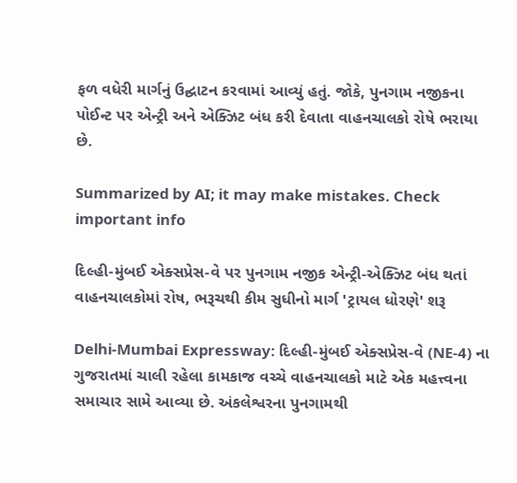ફળ વધેરી માર્ગનું ઉદ્ઘાટન કરવામાં આવ્યું હતું. જોકે, પુનગામ નજીકના પોઈન્ટ પર એન્ટ્રી અને એક્ઝિટ બંધ કરી દેવાતા વાહનચાલકો રોષે ભરાયા છે.

Summarized by AI; it may make mistakes. Check important info

દિલ્હી-મુંબઈ એક્સપ્રેસ-વે પર પુનગામ નજીક એન્ટ્રી-એક્ઝિટ બંધ થતાં વાહનચાલકોમાં રોષ, ભરૂચથી કીમ સુધીનો માર્ગ 'ટ્રાયલ ધોરણે' શરૂ

Delhi-Mumbai Expressway: દિલ્હી-મુંબઈ એક્સપ્રેસ-વે (NE-4) ના ગુજરાતમાં ચાલી રહેલા કામકાજ વચ્ચે વાહનચાલકો માટે એક મહત્ત્વના સમાચાર સામે આવ્યા છે. અંકલેશ્વરના પુનગામથી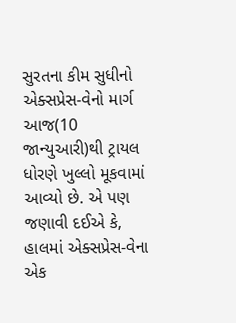સુરતના કીમ સુધીનો એક્સપ્રેસ-વેનો માર્ગ આજ(10 જાન્યુઆરી)થી ટ્રાયલ ધોરણે ખુલ્લો મૂકવામાં આવ્યો છે. એ પણ જણાવી દઈએ કે, હાલમાં એક્સપ્રેસ-વેના એક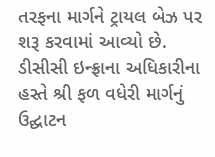તરફના માર્ગને ટ્રાયલ બેઝ પર શરૂ કરવામાં આવ્યો છે. ડીસીસી ઇન્ફ્રાના અધિકારીના હસ્તે શ્રી ફળ વધેરી માર્ગનું ઉદ્ઘાટન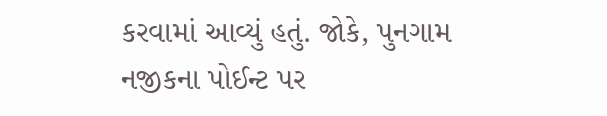કરવામાં આવ્યું હતું. જોકે, પુનગામ નજીકના પોઈન્ટ પર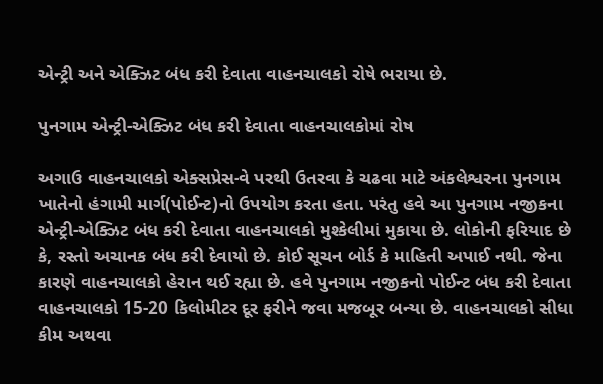એન્ટ્રી અને એક્ઝિટ બંધ કરી દેવાતા વાહનચાલકો રોષે ભરાયા છે.

પુનગામ એન્ટ્રી-એક્ઝિટ બંધ કરી દેવાતા વાહનચાલકોમાં રોષ

અગાઉ વાહનચાલકો એક્સપ્રેસ-વે પરથી ઉતરવા કે ચઢવા માટે અંકલેશ્વરના પુનગામ ખાતેનો હંગામી માર્ગ(પોઈન્ટ)નો ઉપયોગ કરતા હતા. પરંતુ હવે આ પુનગામ નજીકના એન્ટ્રી-એક્ઝિટ બંધ કરી દેવાતા વાહનચાલકો મુશ્કેલીમાં મુકાયા છે. લોકોની ફરિયાદ છે કે, રસ્તો અચાનક બંધ કરી દેવાયો છે. કોઈ સૂચન બોર્ડ કે માહિતી અપાઈ નથી. જેના કારણે વાહનચાલકો હેરાન થઈ રહ્યા છે. હવે પુનગામ નજીકનો પોઈન્ટ બંધ કરી દેવાતા વાહનચાલકો 15-20 કિલોમીટર દૂર ફરીને જવા મજબૂર બન્યા છે. વાહનચાલકો સીધા કીમ અથવા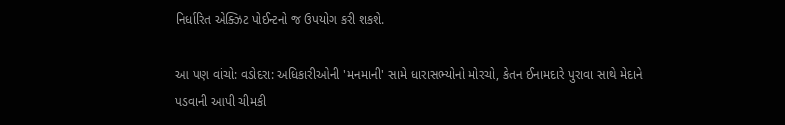નિર્ધારિત એક્ઝિટ પોઈન્ટનો જ ઉપયોગ કરી શકશે.

આ પણ વાંચો: વડોદરા: અધિકારીઓની 'મનમાની' સામે ધારાસભ્યોનો મોરચો, કેતન ઈનામદારે પુરાવા સાથે મેદાને પડવાની આપી ચીમકી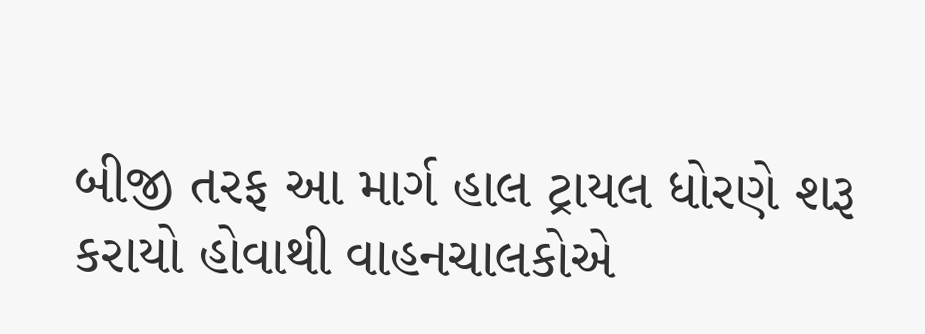બીજી તરફ આ માર્ગ હાલ ટ્રાયલ ધોરણે શરૂ કરાયો હોવાથી વાહનચાલકોએ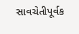સાવચેતીપૂર્વક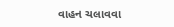વાહન ચલાવવા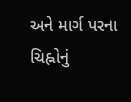અને માર્ગ પરના ચિહ્નોનું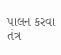પાલન કરવા તંત્ર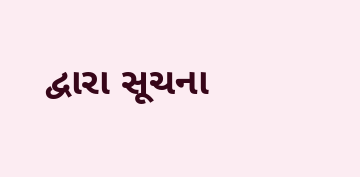દ્વારા સૂચના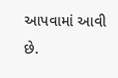આપવામાં આવી છે.